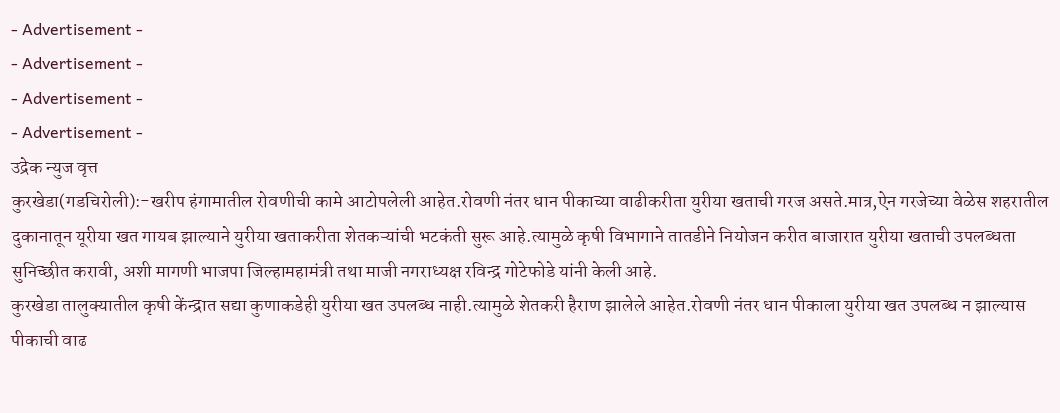- Advertisement -
- Advertisement -
- Advertisement -
- Advertisement -
उद्रेक न्युज वृत्त
कुरखेडा(गडचिरोली):-खरीप हंगामातील रोवणीची कामे आटोपलेली आहेत.रोवणी नंतर धान पीकाच्या वाढीकरीता युरीया खताची गरज असते.मात्र,ऐन गरजेच्या वेळेस शहरातील दुकानातून यूरीया खत गायब झाल्याने युरीया खताकरीता शेतकऱ्यांची भटकंती सुरू आहे.त्यामुळे कृषी विभागाने तातडीने नियोजन करीत बाजारात युरीया खताची उपलब्धता सुनिच्छीत करावी, अशी मागणी भाजपा जिल्हामहामंत्री तथा माजी नगराध्यक्ष रविन्द्र गोटेफोडे यांनी केली आहे.
कुरखेडा तालुक्यातील कृषी केंन्द्रात सद्या कुणाकडेही युरीया खत उपलब्ध नाही.त्यामुळे शेतकरी हैराण झालेले आहेत.रोवणी नंतर धान पीकाला युरीया खत उपलब्ध न झाल्यास पीकाची वाढ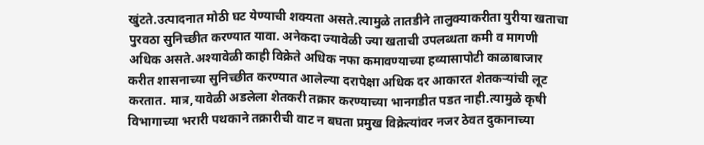खुंटते.उत्पादनात मोठी घट येण्याची शक्यता असते.त्यामुळे तातडीने तालुक्याकरीता युरीया खताचा पुरवठा सुनिच्छीत करण्यात यावा. अनेकदा ज्यावेळी ज्या खताची उपलब्धता कमी व मागणी अधिक असते.अश्यावेळी काही विक्रेते अधिक नफा कमावण्याच्या हव्यासापोटी काळाबाजार करीत शासनाच्या सुनिच्छीत करण्यात आलेल्या दरापेक्षा अधिक दर आकारत शेतकऱ्यांची लूट करतात. मात्र,यावेळी अडलेला शेतकरी तक्रार करण्याच्या भानगडीत पडत नाही.त्यामुळे कृषी विभागाच्या भरारी पथकाने तक्रारीची वाट न बघता प्रमुख विक्रेत्यांवर नजर ठेवत दुकानाच्या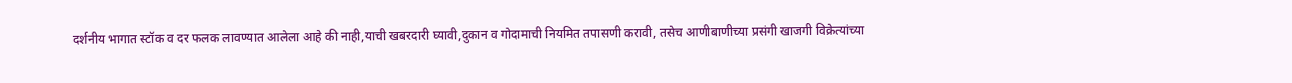दर्शनीय भागात स्टॉक व दर फलक लावण्यात आलेला आहे की नाही,याची खबरदारी घ्यावी,दुकान व गोदामाची नियमित तपासणी करावी, तसेच आणीबाणीच्या प्रसंगी खाजगी विक्रेत्यांच्या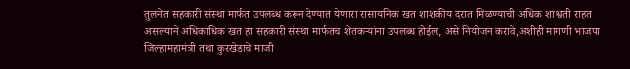तुलनेत सहकारी संस्था मार्फत उपलब्ध करून देण्यात येणारा रासायनिक खत शाशकीय दरात मिळण्याची अधिक शाश्वती राहत असल्याने अधिकाधिक खत हा सहकारी संस्था मार्फतच शेतकऱ्यांना उपलब्ध होईल, असे नियोजन करावे,अशीही मागणी भाजपा जिल्हामहामंत्री तथा कुरखेडाचे माजी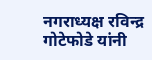नगराध्यक्ष रविन्द्र गोटेफोडे यांनी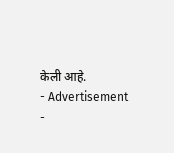केली आहे.
- Advertisement -